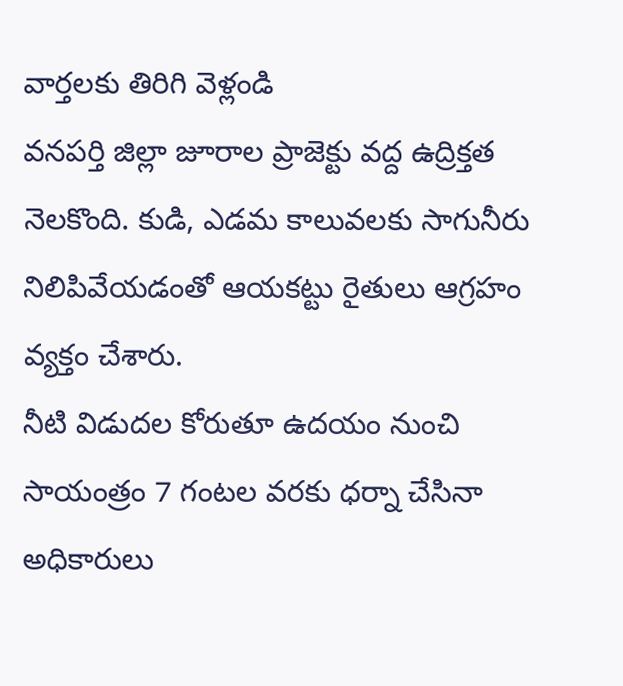వార్తలకు తిరిగి వెళ్లండి
వనపర్తి జిల్లా జూరాల ప్రాజెక్టు వద్ద ఉద్రిక్తత నెలకొంది. కుడి, ఎడమ కాలువలకు సాగునీరు నిలిపివేయడంతో ఆయకట్టు రైతులు ఆగ్రహం వ్యక్తం చేశారు.
నీటి విడుదల కోరుతూ ఉదయం నుంచి సాయంత్రం 7 గంటల వరకు ధర్నా చేసినా అధికారులు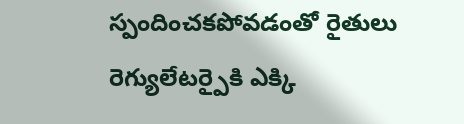స్పందించకపోవడంతో రైతులు రెగ్యులేటర్పైకి ఎక్కి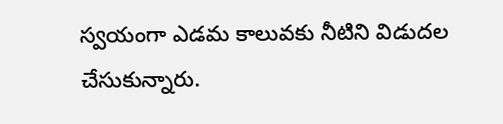స్వయంగా ఎడమ కాలువకు నీటిని విడుదల చేసుకున్నారు.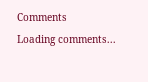Comments
Loading comments...